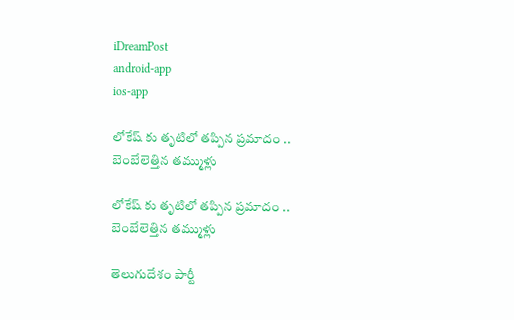iDreamPost
android-app
ios-app

లోకేష్ కు తృటిలో తప్పిన ప్రమాదం .. బెంబేలెత్తిన తమ్ముళ్లు

లోకేష్ కు తృటిలో తప్పిన ప్రమాదం .. బెంబేలెత్తిన తమ్ముళ్లు

తెలుగుదేశం పార్టీ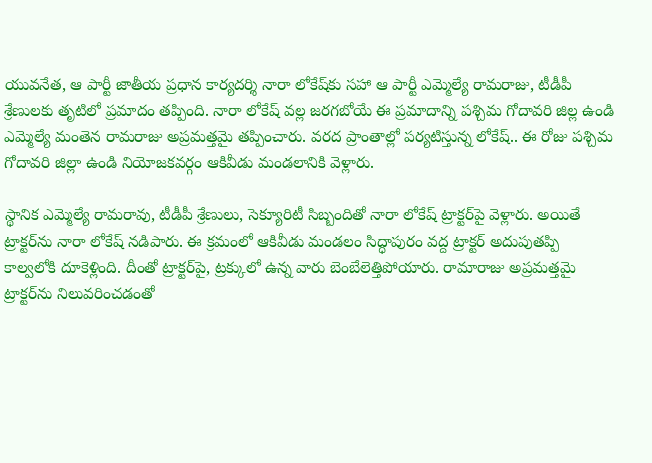యువనేత, ఆ పార్టీ జాతీయ ప్రధాన కార్యదర్శి నారా లోకేష్‌కు సహా ఆ పార్టీ ఎమ్మెల్యే రామరాజు, టీడీపీ శ్రేణులకు తృటిలో ప్రమాదం తప్పింది. నారా లోకేష్‌ వల్ల జరగబోయే ఈ ప్రమాదాన్ని పశ్చిమ గోదావరి జిల్ల ఉండి ఎమ్మెల్యే మంతెన రామరాజు అప్రమత్తమై తప్పించారు. వరద ప్రాంతాల్లో పర్యటిస్తున్న లోకేష్‌.. ఈ రోజు పశ్చిమ గోదావరి జిల్లా ఉండి నియోజకవర్గం ఆకివీడు మండలానికి వెళ్లారు.

స్థానిక ఎమ్మెల్యే రామరావు, టీడీపీ శ్రేణులు, సెక్యూరిటీ సిబ్బందితో నారా లోకేష్‌ ట్రాక్టర్‌పై వెళ్లారు. అయితే ట్రాక్టర్‌ను నారా లోకేష్‌ నడిపారు. ఈ క్రమంలో ఆకివీడు మండలం సిద్ధాపురం వద్ద ట్రాక్టర్‌ అదుపుతప్పి కాల్వలోకి దూకెళ్లింది. దీంతో ట్రాక్టర్‌పై, ట్రక్కులో ఉన్న వారు బెంబేలెత్తిపోయారు. రామారాజు అప్రమత్తమై ట్రాక్టర్‌ను నిలువరించడంతో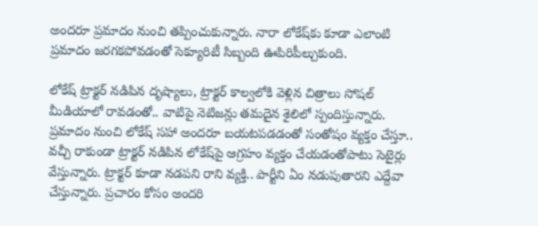అందరూ ప్రమాదం నుంచి తప్పించుకున్నారు. నారా లోకేష్‌కు కూడా ఎలాంటి ప్రమాదం జరగకపోవడంతో సెక్యూరిటీ సిబ్బంది ఊపిరిపీల్చుకుంది.

లోకేష్‌ ట్రాక్టర్‌ నడిపిన దృష్యాలు, ట్రాక్టర్‌ కాల్వలోకి వెళ్లిన చిత్రాలు సోషల్‌ మీడియాలో రావడంతో.. వాటిపై నెటిజన్లు తమదైన శైలిలో స్పందిస్తున్నారు. ప్రమాదం నుంచి లోకేష్‌ సహా అందరూ బయటపడడంతో సంతోషం వ్యక్తం చేస్తూ.. వచ్చీ రాకుండా ట్రాక్టర్‌ నడిపిన లోకేష్‌పై ఆగ్రహం వ్యక్తం చేయడంతోపాటు సెటైర్లు వేస్తున్నారు. ట్రాక్టర్‌ కూడా నడపని రాని వ్యక్తి.. పార్టీని ఏం నడుపుతారని ఎద్దేవా చేస్తున్నారు. ప్రచారం కోసం అందరి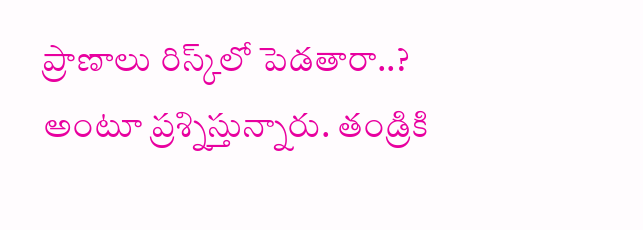ప్రాణాలు రిస్క్‌లో పెడతారా..? అంటూ ప్రశ్నిస్తున్నారు. తండ్రికి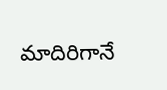మాదిరిగానే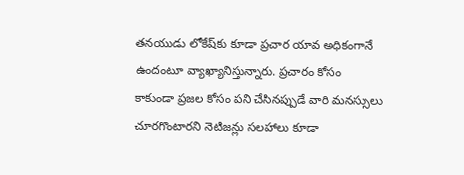తనయుడు లోకేష్‌కు కూడా ప్రచార యావ అధికంగానే ఉందంటూ వ్యాఖ్యానిస్తున్నారు. ప్రచారం కోసం కాకుండా ప్రజల కోసం పని చేసినప్పుడే వారి మనస్సులు చూరగొంటారని నెటిజన్లు సలహాలు కూడా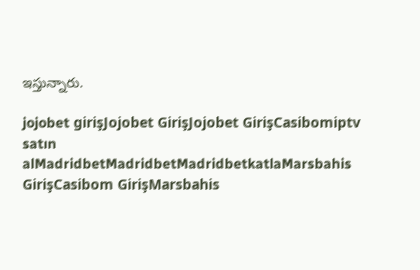ఇస్తున్నారు.

jojobet girişJojobet GirişJojobet GirişCasibomiptv satın alMadridbetMadridbetMadridbetkatlaMarsbahis GirişCasibom GirişMarsbahis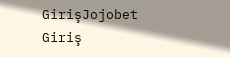GirişJojobet Giriş